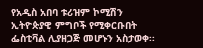የአዲስ አበባ ቱሪዝም ኮሚሽን ኢትዮጵያዊ ምግቦች የሚቀርቡበት ፌስቲቫል ሊያዘጋጅ መሆኑን አስታወቀ፡፡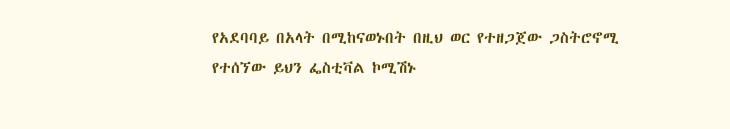የአደባባይ በአላት በሚከናወኑበት በዚህ ወር የተዘጋጀው ጋስትሮኖሚ የተሰኘው ይህን ፌስቲቫል ኮሚሽኑ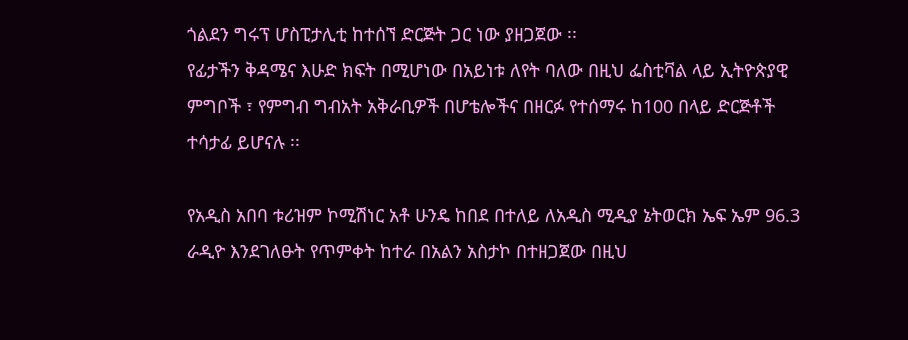ጎልደን ግሩፕ ሆስፒታሊቲ ከተሰኘ ድርጅት ጋር ነው ያዘጋጀው ፡፡
የፊታችን ቅዳሜና እሁድ ክፍት በሚሆነው በአይነቱ ለየት ባለው በዚህ ፌስቲቫል ላይ ኢትዮጵያዊ ምግቦች ፣ የምግብ ግብአት አቅራቢዎች በሆቴሎችና በዘርፉ የተሰማሩ ከ100 በላይ ድርጅቶች ተሳታፊ ይሆናሉ ፡፡

የአዲስ አበባ ቱሪዝም ኮሚሽነር አቶ ሁንዴ ከበደ በተለይ ለአዲስ ሚዲያ ኔትወርክ ኤፍ ኤም 96.3 ራዲዮ እንደገለፁት የጥምቀት ከተራ በአልን አስታኮ በተዘጋጀው በዚህ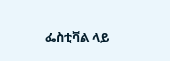ፌስቲቫል ላይ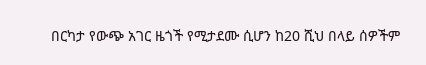በርካታ የውጭ አገር ዜጎች የሚታደሙ ሲሆን ከ20 ሺህ በላይ ሰዎችም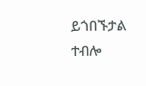ይጎበኙታል ተብሎ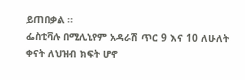ይጠበቃል ፡፡
ፌስቲቫሉ በሚሊኒየም አዳራሽ ጥር 9 እና 10 ለሁለት ቀናት ለህዝብ ክፍት ሆኖ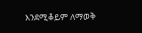እንደሚቆይም ለማወቅ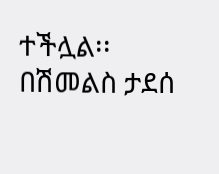ተችሏል፡፡
በሽመልስ ታደሰ